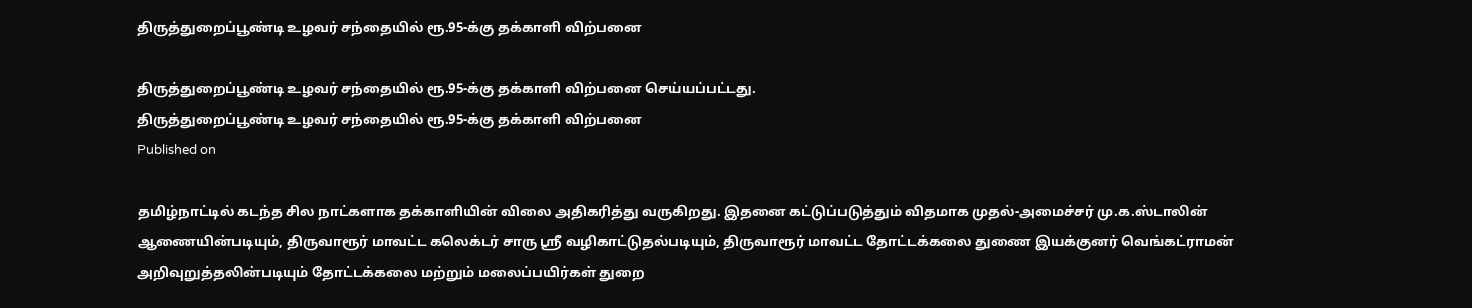திருத்துறைப்பூண்டி உழவர் சந்தையில் ரூ.95-க்கு தக்காளி விற்பனை

திருத்துறைப்பூண்டி உழவர் சந்தையில் ரூ.95-க்கு தக்காளி விற்பனை செய்யப்பட்டது.
திருத்துறைப்பூண்டி உழவர் சந்தையில் ரூ.95-க்கு தக்காளி விற்பனை
Published on

தமிழ்நாட்டில் கடந்த சில நாட்களாக தக்காளியின் விலை அதிகரித்து வருகிறது. இதனை கட்டுப்படுத்தும் விதமாக முதல்-அமைச்சர் மு.க.ஸ்டாலின் ஆணையின்படியும், திருவாரூர் மாவட்ட கலெக்டர் சாரு ஸ்ரீ வழிகாட்டுதல்படியும், திருவாரூர் மாவட்ட தோட்டக்கலை துணை இயக்குனர் வெங்கட்ராமன் அறிவுறுத்தலின்படியும் தோட்டக்கலை மற்றும் மலைப்பயிர்கள் துறை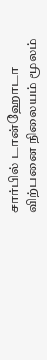சார்பில் டான்ஹோடா விற்பனை நிலையம் மூலம்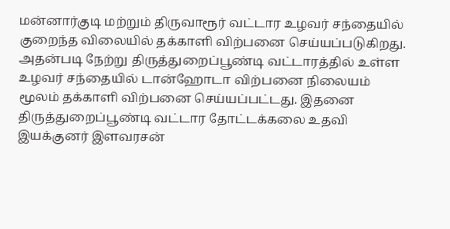மன்னார்குடி மற்றும் திருவாரூர் வட்டார உழவர் சந்தையில் குறைந்த விலையில் தக்காளி விற்பனை செய்யப்படுகிறது. அதன்படி நேற்று திருத்துறைப்பூண்டி வட்டாரத்தில் உள்ள உழவர் சந்தையில் டான்ஹோடா விற்பனை நிலையம் மூலம் தக்காளி விற்பனை செய்யப்பட்டது. இதனை திருத்துறைப்பூண்டி வட்டார தோட்டக்கலை உதவி இயக்குனர் இளவரசன்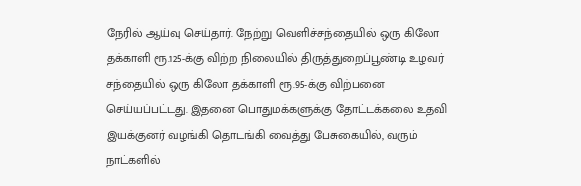நேரில் ஆய்வு செய்தார். நேற்று வெளிச்சந்தையில் ஒரு கிலோ தக்காளி ரூ.125-க்கு விற்ற நிலையில் திருத்துறைப்பூண்டி உழவர் சந்தையில் ஒரு கிலோ தக்காளி ரூ.95-க்கு விற்பனை செய்யப்பட்டது. இதனை பொதுமக்களுக்கு தோட்டக்கலை உதவி இயக்குனர் வழங்கி தொடங்கி வைத்து பேசுகையில், வரும் நாட்களில்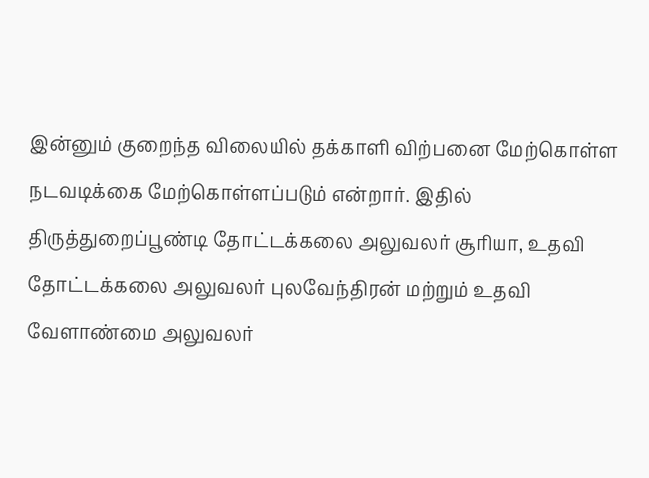இன்னும் குறைந்த விலையில் தக்காளி விற்பனை மேற்கொள்ள நடவடிக்கை மேற்கொள்ளப்படும் என்றார். இதில் திருத்துறைப்பூண்டி தோட்டக்கலை அலுவலர் சூரியா, உதவி தோட்டக்கலை அலுவலர் புலவேந்திரன் மற்றும் உதவி வேளாண்மை அலுவலர்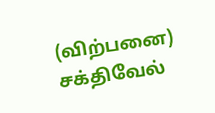(விற்பனை) சக்திவேல்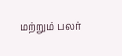மற்றும் பலர்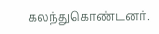கலந்துகொண்டனர்.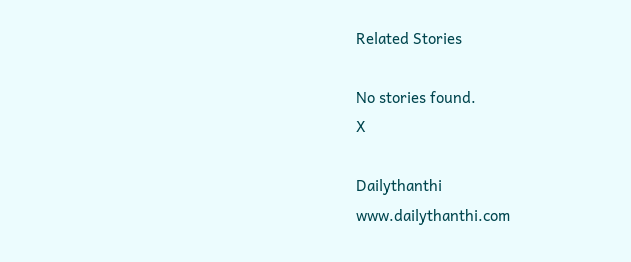Related Stories

No stories found.
X

Dailythanthi
www.dailythanthi.com